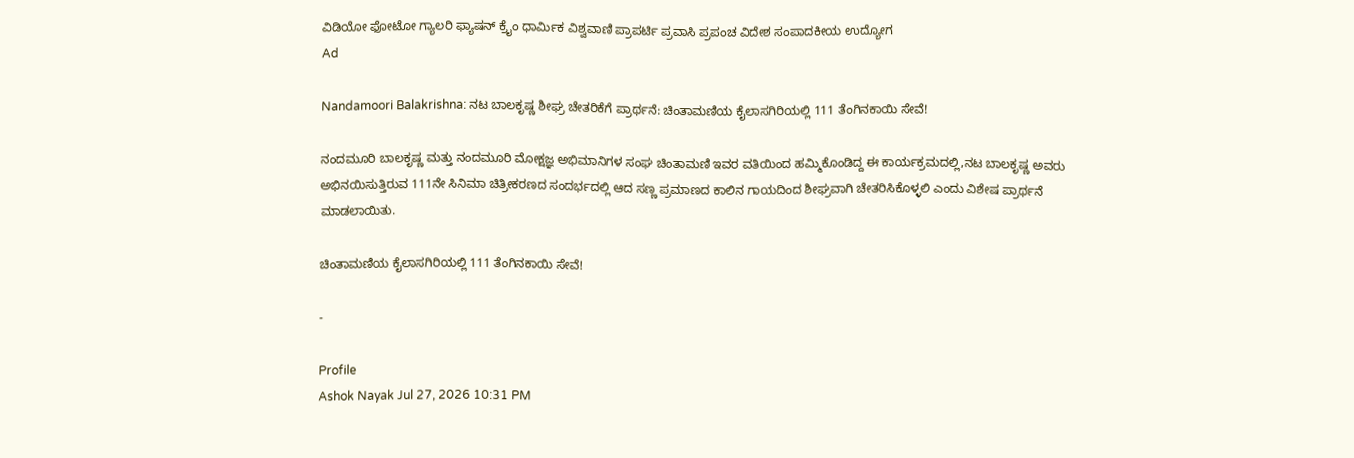ವಿಡಿಯೋ ಫೋಟೋ ಗ್ಯಾಲರಿ ಫ್ಯಾಷನ್ ಕ್ರೈಂ ಧಾರ್ಮಿಕ ವಿಶ್ವವಾಣಿ ಪ್ರಾಪರ್ಟಿ ಪ್ರವಾಸಿ ಪ್ರಪಂಚ ವಿದೇಶ ಸಂಪಾದಕೀಯ ಉದ್ಯೋಗ
Ad

Nandamoori Balakrishna: ನಟ ಬಾಲಕೃಷ್ಣ ಶೀಘ್ರ ಚೇತರಿಕೆಗೆ ಪ್ರಾರ್ಥನೆ: ಚಿಂತಾಮಣಿಯ ಕೈಲಾಸಗಿರಿಯಲ್ಲಿ 111 ತೆಂಗಿನಕಾಯಿ ಸೇವೆ!

ನಂದಮೂರಿ ಬಾಲಕೃಷ್ಣ ಮತ್ತು ನಂದಮೂರಿ ಮೋಕ್ಷಜ್ಞ ಅಭಿಮಾನಿಗಳ ಸಂಘ ಚಿಂತಾಮಣಿ ಇವರ ವತಿಯಿಂದ ಹಮ್ಮಿಕೊಂಡಿದ್ದ ಈ ಕಾರ್ಯಕ್ರಮದಲ್ಲಿ,ನಟ ಬಾಲಕೃಷ್ಣ ಅವರು ಅಭಿನಯಿಸುತ್ತಿರುವ 111ನೇ ಸಿನಿಮಾ ಚಿತ್ರೀಕರಣದ ಸಂದರ್ಭದಲ್ಲಿ ಆದ ಸಣ್ಣ ಪ್ರಮಾಣದ ಕಾಲಿನ ಗಾಯದಿಂದ ಶೀಘ್ರವಾಗಿ ಚೇತರಿಸಿಕೊಳ್ಳಲಿ ಎಂದು ವಿಶೇಷ ಪ್ರಾರ್ಥನೆ ಮಾಡಲಾಯಿತು.

ಚಿಂತಾಮಣಿಯ ಕೈಲಾಸಗಿರಿಯಲ್ಲಿ 111 ತೆಂಗಿನಕಾಯಿ ಸೇವೆ!

-

Profile
Ashok Nayak Jul 27, 2026 10:31 PM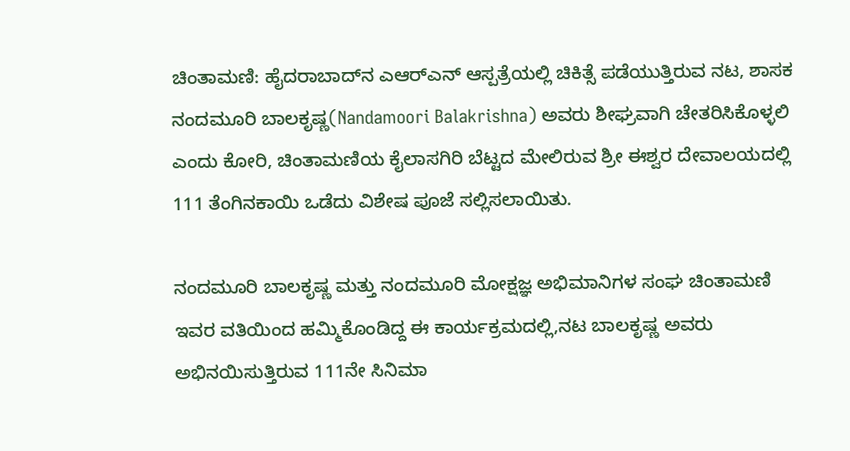ಚಿಂತಾಮಣಿ: ಹೈದರಾಬಾದ್‌ನ ಎಆರ್‌ಎನ್ ಆಸ್ಪತ್ರೆಯಲ್ಲಿ ಚಿಕಿತ್ಸೆ ಪಡೆಯುತ್ತಿರುವ ನಟ, ಶಾಸಕ ನಂದಮೂರಿ ಬಾಲಕೃಷ್ಣ(Nandamoori Balakrishna) ಅವರು ಶೀಘ್ರವಾಗಿ ಚೇತರಿಸಿಕೊಳ್ಳಲಿ ಎಂದು ಕೋರಿ, ಚಿಂತಾಮಣಿಯ ಕೈಲಾಸಗಿರಿ ಬೆಟ್ಟದ ಮೇಲಿರುವ ಶ್ರೀ ಈಶ್ವರ ದೇವಾಲಯದಲ್ಲಿ 111 ತೆಂಗಿನಕಾಯಿ ಒಡೆದು ವಿಶೇಷ ಪೂಜೆ ಸಲ್ಲಿಸಲಾಯಿತು.

ನಂದಮೂರಿ ಬಾಲಕೃಷ್ಣ ಮತ್ತು ನಂದಮೂರಿ ಮೋಕ್ಷಜ್ಞ ಅಭಿಮಾನಿಗಳ ಸಂಘ ಚಿಂತಾಮಣಿ ಇವರ ವತಿಯಿಂದ ಹಮ್ಮಿಕೊಂಡಿದ್ದ ಈ ಕಾರ್ಯಕ್ರಮದಲ್ಲಿ,ನಟ ಬಾಲಕೃಷ್ಣ ಅವರು ಅಭಿನಯಿಸುತ್ತಿರುವ 111ನೇ ಸಿನಿಮಾ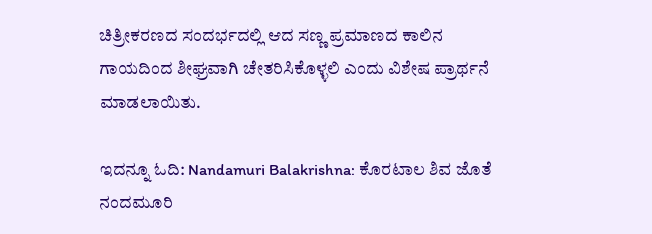ಚಿತ್ರೀಕರಣದ ಸಂದರ್ಭದಲ್ಲಿ ಆದ ಸಣ್ಣ ಪ್ರಮಾಣದ ಕಾಲಿನ ಗಾಯದಿಂದ ಶೀಘ್ರವಾಗಿ ಚೇತರಿಸಿಕೊಳ್ಳಲಿ ಎಂದು ವಿಶೇಷ ಪ್ರಾರ್ಥನೆ ಮಾಡಲಾಯಿತು.

ಇದನ್ನೂ ಓದಿ: Nandamuri Balakrishna: ಕೊರಟಾಲ ಶಿವ ಜೊತೆ ನಂದಮೂರಿ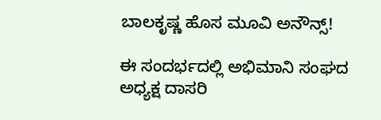ಬಾಲಕೃಷ್ಣ ಹೊಸ ಮೂವಿ ಅನೌನ್ಸ್‌!

ಈ ಸಂದರ್ಭದಲ್ಲಿ ಅಭಿಮಾನಿ ಸಂಘದ ಅಧ್ಯಕ್ಷ ದಾಸರಿ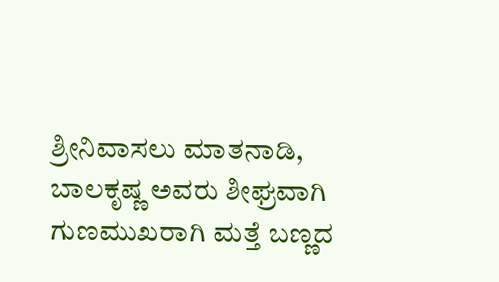ಶ್ರೀನಿವಾಸಲು ಮಾತನಾಡಿ, ಬಾಲಕೃಷ್ಣ ಅವರು ಶೀಘ್ರವಾಗಿ ಗುಣಮುಖರಾಗಿ ಮತ್ತೆ ಬಣ್ಣದ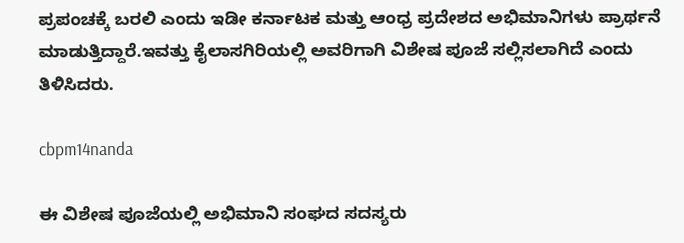ಪ್ರಪಂಚಕ್ಕೆ ಬರಲಿ ಎಂದು ಇಡೀ ಕರ್ನಾಟಕ ಮತ್ತು ಆಂಧ್ರ ಪ್ರದೇಶದ ಅಭಿಮಾನಿಗಳು ಪ್ರಾರ್ಥನೆ ಮಾಡುತ್ತಿದ್ದಾರೆ.ಇವತ್ತು ಕೈಲಾಸಗಿರಿಯಲ್ಲಿ ಅವರಿಗಾಗಿ ವಿಶೇಷ ಪೂಜೆ ಸಲ್ಲಿಸಲಾಗಿದೆ ಎಂದು ತಿಳಿಸಿದರು.

cbpm14nanda

ಈ ವಿಶೇಷ ಪೂಜೆಯಲ್ಲಿ ಅಭಿಮಾನಿ ಸಂಘದ ಸದಸ್ಯರು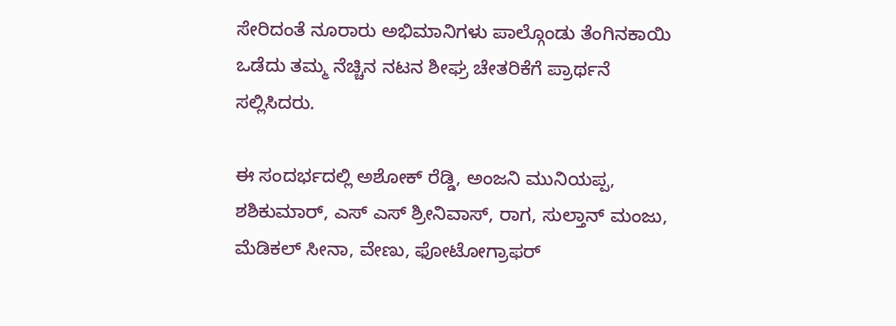ಸೇರಿದಂತೆ ನೂರಾರು ಅಭಿಮಾನಿಗಳು ಪಾಲ್ಗೊಂಡು ತೆಂಗಿನಕಾಯಿ ಒಡೆದು ತಮ್ಮ ನೆಚ್ಚಿನ ನಟನ ಶೀಘ್ರ ಚೇತರಿಕೆಗೆ ಪ್ರಾರ್ಥನೆ ಸಲ್ಲಿಸಿದರು.

ಈ ಸಂದರ್ಭದಲ್ಲಿ ಅಶೋಕ್ ರೆಡ್ಡಿ, ಅಂಜನಿ ಮುನಿಯಪ್ಪ, ಶಶಿಕುಮಾರ್, ಎಸ್ ಎಸ್ ಶ್ರೀನಿವಾಸ್, ರಾಗ, ಸುಲ್ತಾನ್ ಮಂಜು, ಮೆಡಿಕಲ್ ಸೀನಾ, ವೇಣು, ಫೋಟೋಗ್ರಾಫರ್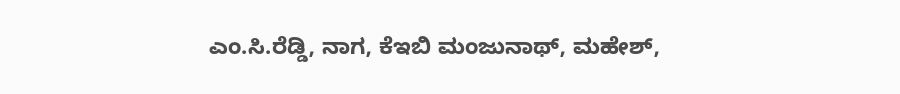ಎಂ.ಸಿ.ರೆಡ್ಡಿ, ನಾಗ, ಕೆಇಬಿ ಮಂಜುನಾಥ್, ಮಹೇಶ್,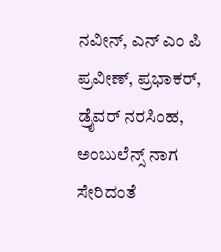ನವೀನ್, ಎನ್ ಎಂ ಪಿ ಪ್ರವೀಣ್, ಪ್ರಭಾಕರ್, ಡ್ರೈವರ್ ನರಸಿಂಹ, ಅಂಬುಲೆನ್ಸ್ ನಾಗ ಸೇರಿದಂತೆ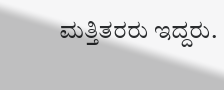ಮತ್ತಿತರರು ಇದ್ದರು.